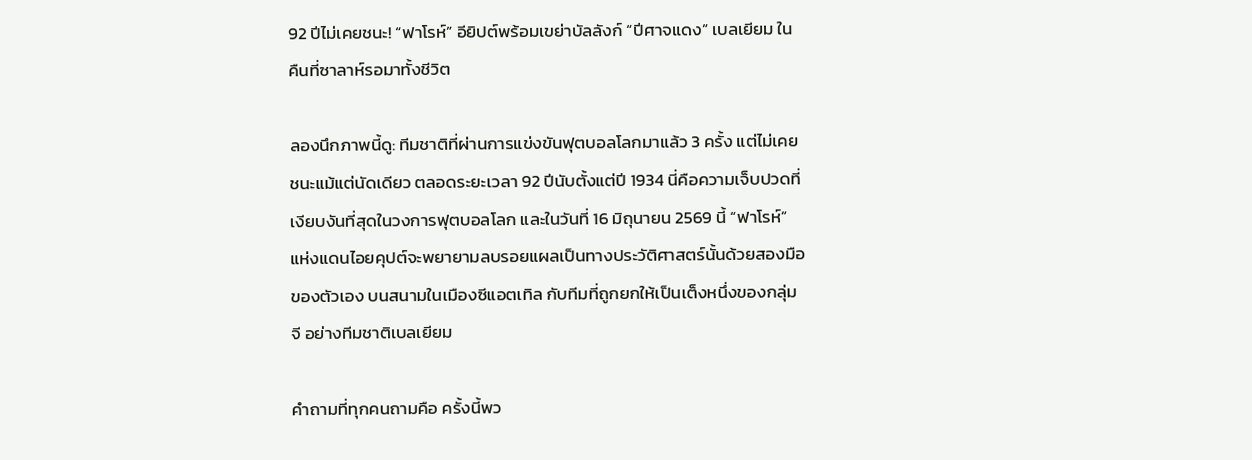92 ปีไม่เคยชนะ! “ฟาโรห์” อียิปต์พร้อมเขย่าบัลลังก์ “ปีศาจแดง” เบลเยียม ในคืนที่ซาลาห์รอมาทั้งชีวิต

ลองนึกภาพนี้ดู: ทีมชาติที่ผ่านการแข่งขันฟุตบอลโลกมาแล้ว 3 ครั้ง แต่ไม่เคยชนะแม้แต่นัดเดียว ตลอดระยะเวลา 92 ปีนับตั้งแต่ปี 1934 นี่คือความเจ็บปวดที่เงียบงันที่สุดในวงการฟุตบอลโลก และในวันที่ 16 มิถุนายน 2569 นี้ “ฟาโรห์” แห่งแดนไอยคุปต์จะพยายามลบรอยแผลเป็นทางประวัติศาสตร์นั้นด้วยสองมือของตัวเอง บนสนามในเมืองซีแอตเทิล กับทีมที่ถูกยกให้เป็นเต็งหนึ่งของกลุ่ม จี อย่างทีมชาติเบลเยียม

คำถามที่ทุกคนถามคือ ครั้งนี้พว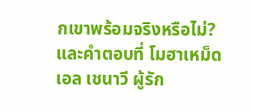กเขาพร้อมจริงหรือไม่? และคำตอบที่ โมฮาเหม็ด เอล เชนาวี ผู้รัก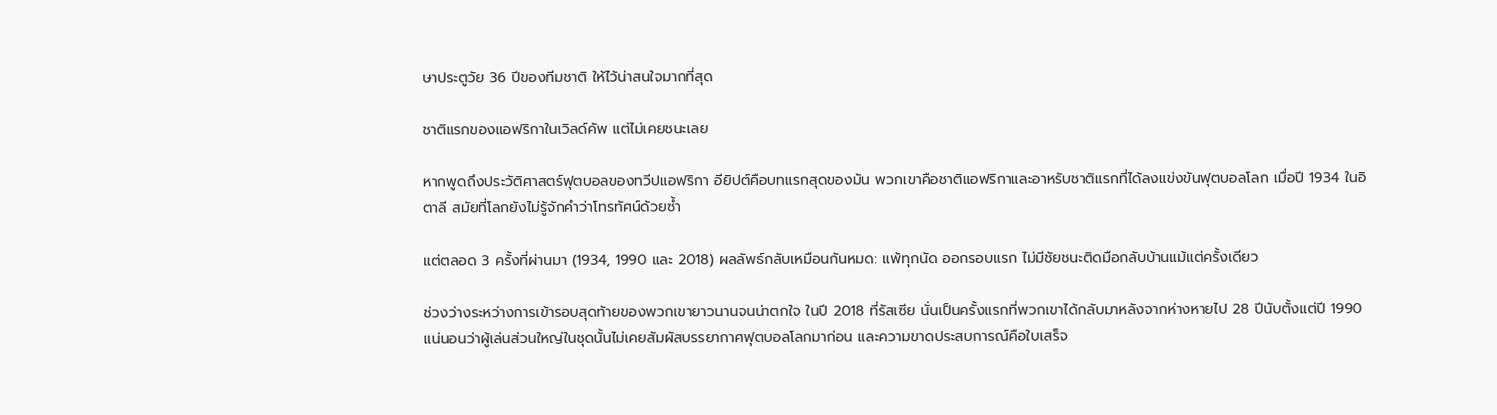ษาประตูวัย 36 ปีของทีมชาติ ให้ไว้น่าสนใจมากที่สุด

ชาติแรกของแอฟริกาในเวิลด์คัพ แต่ไม่เคยชนะเลย

หากพูดถึงประวัติศาสตร์ฟุตบอลของทวีปแอฟริกา อียิปต์คือบทแรกสุดของมัน พวกเขาคือชาติแอฟริกาและอาหรับชาติแรกที่ได้ลงแข่งขันฟุตบอลโลก เมื่อปี 1934 ในอิตาลี สมัยที่โลกยังไม่รู้จักคำว่าโทรทัศน์ด้วยซ้ำ

แต่ตลอด 3 ครั้งที่ผ่านมา (1934, 1990 และ 2018) ผลลัพธ์กลับเหมือนกันหมด: แพ้ทุกนัด ออกรอบแรก ไม่มีชัยชนะติดมือกลับบ้านแม้แต่ครั้งเดียว

ช่วงว่างระหว่างการเข้ารอบสุดท้ายของพวกเขายาวนานจนน่าตกใจ ในปี 2018 ที่รัสเซีย นั่นเป็นครั้งแรกที่พวกเขาได้กลับมาหลังจากห่างหายไป 28 ปีนับตั้งแต่ปี 1990 แน่นอนว่าผู้เล่นส่วนใหญ่ในชุดนั้นไม่เคยสัมผัสบรรยากาศฟุตบอลโลกมาก่อน และความขาดประสบการณ์คือใบเสร็จ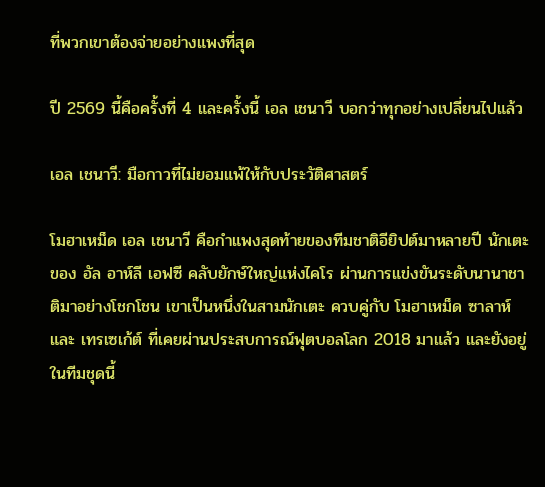ที่พวกเขาต้องจ่ายอย่างแพงที่สุด

ปี 2569 นี้คือครั้งที่ 4 และครั้งนี้ เอล เชนาวี บอกว่าทุกอย่างเปลี่ยนไปแล้ว

เอล เชนาวี: มือกาวที่ไม่ยอมแพ้ให้กับประวัติศาสตร์

โมฮาเหม็ด เอล เชนาวี คือกำแพงสุดท้ายของทีมชาติอียิปต์มาหลายปี นักเตะของ อัล อาห์ลี เอฟซี คลับยักษ์ใหญ่แห่งไคโร ผ่านการแข่งขันระดับนานาชาติมาอย่างโชกโชน เขาเป็นหนึ่งในสามนักเตะ ควบคู่กับ โมฮาเหม็ด ซาลาห์ และ เทรเซเก้ต์ ที่เคยผ่านประสบการณ์ฟุตบอลโลก 2018 มาแล้ว และยังอยู่ในทีมชุดนี้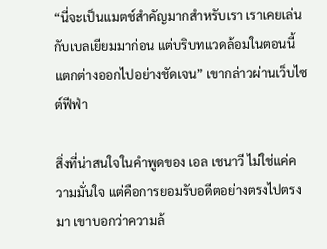“นี่จะเป็นแมตช์สำคัญมากสำหรับเรา เราเคยเล่นกับเบลเยียมมาก่อน แต่บริบทแวดล้อมในตอนนี้แตกต่างออกไปอย่างชัดเจน” เขากล่าวผ่านเว็บไซต์ฟีฟ่า

สิ่งที่น่าสนใจในคำพูดของ เอล เชนาวี ไม่ใช่แค่ความมั่นใจ แต่คือการยอมรับอดีตอย่างตรงไปตรงมา เขาบอกว่าความล้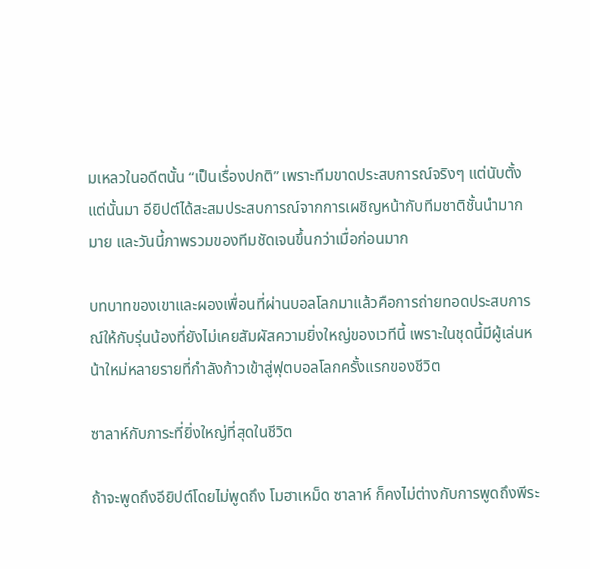มเหลวในอดีตนั้น “เป็นเรื่องปกติ” เพราะทีมขาดประสบการณ์จริงๆ แต่นับตั้งแต่นั้นมา อียิปต์ได้สะสมประสบการณ์จากการเผชิญหน้ากับทีมชาติชั้นนำมากมาย และวันนี้ภาพรวมของทีมชัดเจนขึ้นกว่าเมื่อก่อนมาก

บทบาทของเขาและผองเพื่อนที่ผ่านบอลโลกมาแล้วคือการถ่ายทอดประสบการณ์ให้กับรุ่นน้องที่ยังไม่เคยสัมผัสความยิ่งใหญ่ของเวทีนี้ เพราะในชุดนี้มีผู้เล่นหน้าใหม่หลายรายที่กำลังก้าวเข้าสู่ฟุตบอลโลกครั้งแรกของชีวิต

ซาลาห์กับภาระที่ยิ่งใหญ่ที่สุดในชีวิต

ถ้าจะพูดถึงอียิปต์โดยไม่พูดถึง โมฮาเหม็ด ซาลาห์ ก็คงไม่ต่างกับการพูดถึงพีระ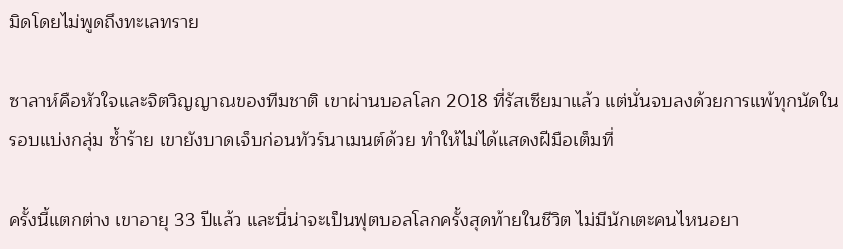มิดโดยไม่พูดถึงทะเลทราย

ซาลาห์คือหัวใจและจิตวิญญาณของทีมชาติ เขาผ่านบอลโลก 2018 ที่รัสเซียมาแล้ว แต่นั่นจบลงด้วยการแพ้ทุกนัดในรอบแบ่งกลุ่ม ซ้ำร้าย เขายังบาดเจ็บก่อนทัวร์นาเมนต์ด้วย ทำให้ไม่ได้แสดงฝีมือเต็มที่

ครั้งนี้แตกต่าง เขาอายุ 33 ปีแล้ว และนี่น่าจะเป็นฟุตบอลโลกครั้งสุดท้ายในชีวิต ไม่มีนักเตะคนไหนอยา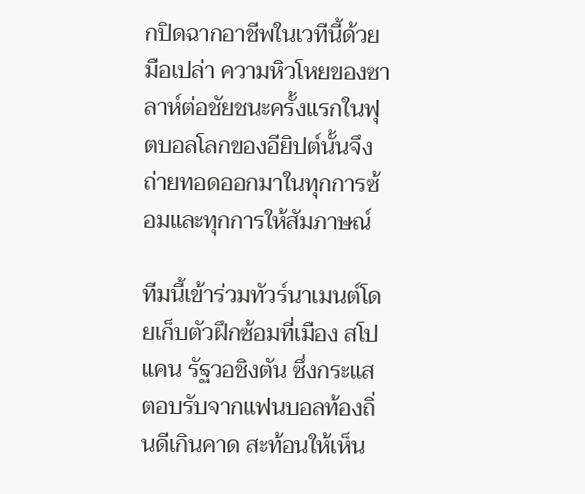กปิดฉากอาชีพในเวทีนี้ด้วยมือเปล่า ความหิวโหยของซาลาห์ต่อชัยชนะครั้งแรกในฟุตบอลโลกของอียิปต์นั้นจึงถ่ายทอดออกมาในทุกการซ้อมและทุกการให้สัมภาษณ์

ทีมนี้เข้าร่วมทัวร์นาเมนต์โดยเก็บตัวฝึกซ้อมที่เมือง สโปแคน รัฐวอชิงตัน ซึ่งกระแสตอบรับจากแฟนบอลท้องถิ่นดีเกินคาด สะท้อนให้เห็น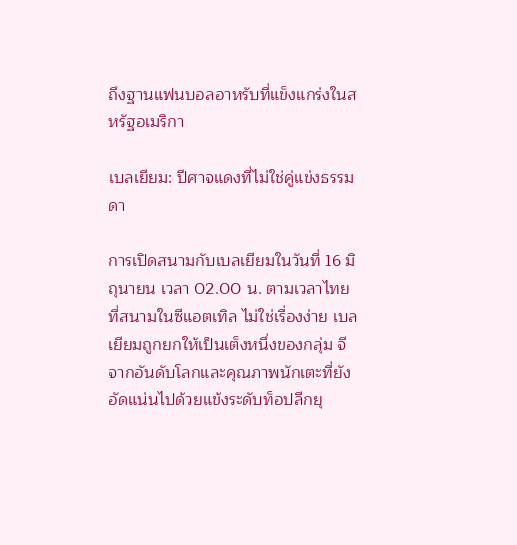ถึงฐานแฟนบอลอาหรับที่แข็งแกร่งในสหรัฐอเมริกา

เบลเยียม: ปีศาจแดงที่ไม่ใช่คู่แข่งธรรมดา

การเปิดสนามกับเบลเยียมในวันที่ 16 มิถุนายน เวลา 02.00 น. ตามเวลาไทย ที่สนามในซีแอตเทิล ไม่ใช่เรื่องง่าย เบลเยียมถูกยกให้เป็นเต็งหนึ่งของกลุ่ม จี จากอันดับโลกและคุณภาพนักเตะที่ยังอัดแน่นไปด้วยแข้งระดับท็อปลีกยุ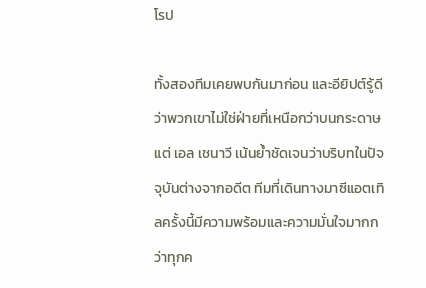โรป

ทั้งสองทีมเคยพบกันมาก่อน และอียิปต์รู้ดีว่าพวกเขาไม่ใช่ฝ่ายที่เหนือกว่าบนกระดาษ แต่ เอล เชนาวี เน้นย้ำชัดเจนว่าบริบทในปัจจุบันต่างจากอดีต ทีมที่เดินทางมาซีแอตเทิลครั้งนี้มีความพร้อมและความมั่นใจมากกว่าทุกค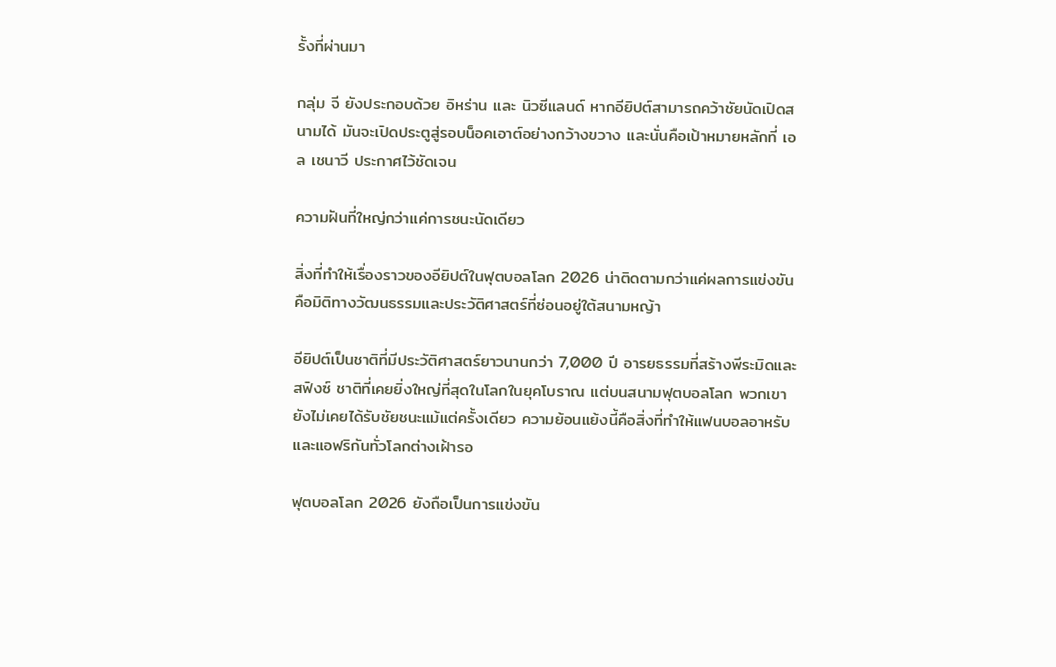รั้งที่ผ่านมา

กลุ่ม จี ยังประกอบด้วย อิหร่าน และ นิวซีแลนด์ หากอียิปต์สามารถคว้าชัยนัดเปิดสนามได้ มันจะเปิดประตูสู่รอบน็อคเอาต์อย่างกว้างขวาง และนั่นคือเป้าหมายหลักที่ เอล เชนาวี ประกาศไว้ชัดเจน

ความฝันที่ใหญ่กว่าแค่การชนะนัดเดียว

สิ่งที่ทำให้เรื่องราวของอียิปต์ในฟุตบอลโลก 2026 น่าติดตามกว่าแค่ผลการแข่งขัน คือมิติทางวัฒนธรรมและประวัติศาสตร์ที่ซ่อนอยู่ใต้สนามหญ้า

อียิปต์เป็นชาติที่มีประวัติศาสตร์ยาวนานกว่า 7,000 ปี อารยธรรมที่สร้างพีระมิดและสฟิงซ์ ชาติที่เคยยิ่งใหญ่ที่สุดในโลกในยุคโบราณ แต่บนสนามฟุตบอลโลก พวกเขายังไม่เคยได้รับชัยชนะแม้แต่ครั้งเดียว ความย้อนแย้งนี้คือสิ่งที่ทำให้แฟนบอลอาหรับและแอฟริกันทั่วโลกต่างเฝ้ารอ

ฟุตบอลโลก 2026 ยังถือเป็นการแข่งขัน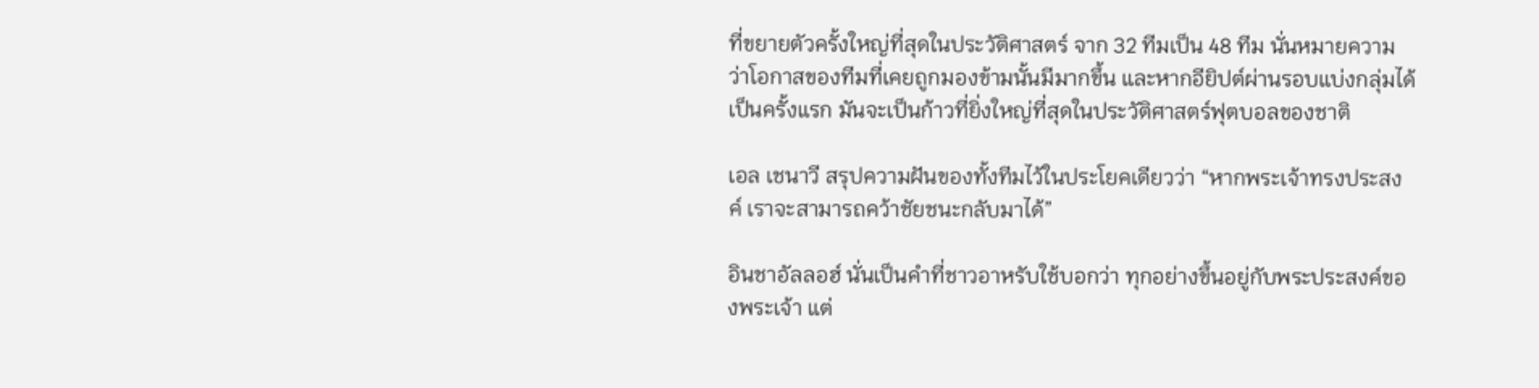ที่ขยายตัวครั้งใหญ่ที่สุดในประวัติศาสตร์ จาก 32 ทีมเป็น 48 ทีม นั่นหมายความว่าโอกาสของทีมที่เคยถูกมองข้ามนั้นมีมากขึ้น และหากอียิปต์ผ่านรอบแบ่งกลุ่มได้เป็นครั้งแรก มันจะเป็นก้าวที่ยิ่งใหญ่ที่สุดในประวัติศาสตร์ฟุตบอลของชาติ

เอล เชนาวี สรุปความฝันของทั้งทีมไว้ในประโยคเดียวว่า “หากพระเจ้าทรงประสงค์ เราจะสามารถคว้าชัยชนะกลับมาได้”

อินชาอัลลอฮ์ นั่นเป็นคำที่ชาวอาหรับใช้บอกว่า ทุกอย่างขึ้นอยู่กับพระประสงค์ของพระเจ้า แต่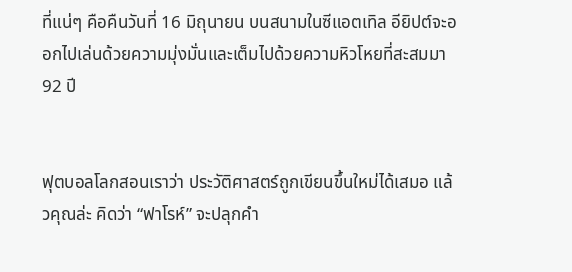ที่แน่ๆ คือคืนวันที่ 16 มิถุนายน บนสนามในซีแอตเทิล อียิปต์จะออกไปเล่นด้วยความมุ่งมั่นและเต็มไปด้วยความหิวโหยที่สะสมมา 92 ปี


ฟุตบอลโลกสอนเราว่า ประวัติศาสตร์ถูกเขียนขึ้นใหม่ได้เสมอ แล้วคุณล่ะ คิดว่า “ฟาโรห์” จะปลุกคำ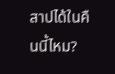สาปได้ในคืนนี้ไหม?